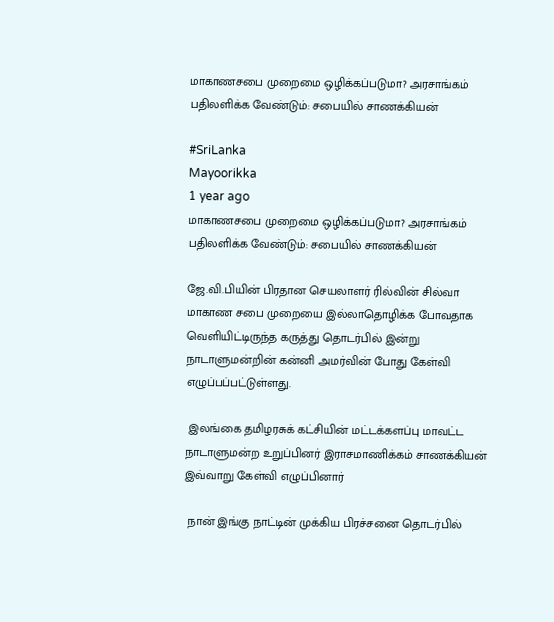மாகாணசபை முறைமை ஒழிக்கப்படுமா? அரசாங்கம் பதிலளிக்க வேண்டும்: சபையில் சாணக்கியன்

#SriLanka
Mayoorikka
1 year ago
மாகாணசபை முறைமை ஒழிக்கப்படுமா? அரசாங்கம் பதிலளிக்க வேண்டும்: சபையில் சாணக்கியன்

ஜே.வி.பியின் பிரதான செயலாளர் ரில்வின் சில்வா மாகாண சபை முறையை இல்லாதொழிக்க போவதாக வெளியிட்டிருந்த கருத்து தொடர்பில் இன்று நாடாளுமன்றின் கன்னி அமர்வின் போது கேள்வி எழுப்பப்பட்டுள்ளது.

 இலங்கை தமிழரசுக் கட்சியின் மட்டக்களப்பு மாவட்ட நாடாளுமன்ற உறுப்பினர் இராசமாணிக்கம் சாணக்கியன் இவ்வாறு கேள்வி எழுப்பினார்

 நான் இங்கு நாட்டின் முக்கிய பிரச்சனை தொடர்பில்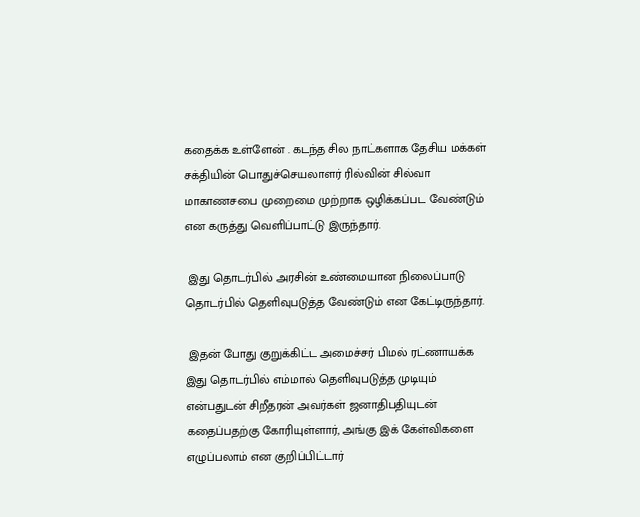கதைக்க உள்ளேன் . கடந்த சில நாட்களாக தேசிய மக்கள் சக்தியின் பொதுச்செயலாளர் ரில்வின் சில்வா மாகாணசபை முறைமை முற்றாக ஒழிக்கப்பட வேண்டும் என கருத்து வெளிப்பாட்டு இருந்தார்.

 இது தொடர்பில் அரசின் உண்மையான நிலைப்பாடு தொடர்பில் தெளிவுபடுத்த வேண்டும் என கேட்டிருந்தார்.

 இதன் போது குறுக்கிட்ட அமைச்சர் பிமல் ரட்ணாயக்க இது தொடர்பில் எம்மால் தெளிவுபடுத்த முடியும் என்பதுடன் சிறீதரன் அவர்கள் ஜனாதிபதியுடன் கதைப்பதற்கு கோரியுள்ளார், அங்கு இக் கேள்விகளை எழுப்பலாம் என குறிப்பிட்டார்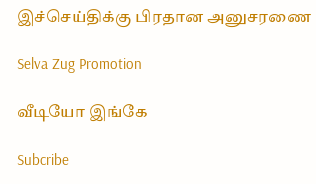இச்செய்திக்கு பிரதான அனுசரணை

Selva Zug Promotion

வீடியோ இங்கே

Subcribe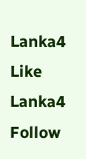Lanka4
Like Lanka4
Follow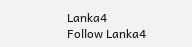Lanka4
Follow Lanka4